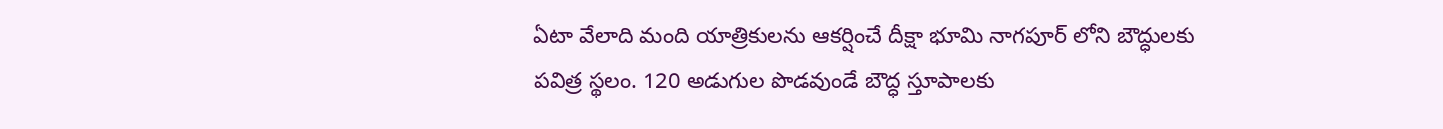ఏటా వేలాది మంది యాత్రికులను ఆకర్షించే దీక్షా భూమి నాగపూర్ లోని బౌద్ధులకు పవిత్ర స్థలం. 120 అడుగుల పొడవుండే బౌద్ధ స్తూపాలకు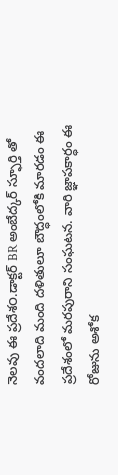నెలవు ఈ ప్రదేశ౦.డాక్టర్ BR అంబేద్కర్ స్ఫూర్తి తో వందలాది మంది దళితులూ బౌద్ధంలోకి మారడం ఈ ప్రదేశంలో మరపురాని సంఘటన. వారి జ్ఞాపకార్ధం ఈ రోజును అశోక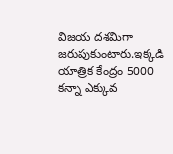విజయ దశమిగా జరుపుకుంటారు.ఇక్కడి యాత్రిక కేంద్రం 5000 కన్నా ఎక్కువ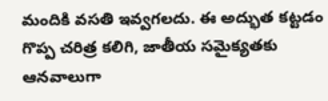మందికి వసతి ఇవ్వగలదు. ఈ అద్భుత కట్టడం గొప్ప చరిత్ర కలిగి, జాతీయ సమైక్యతకు ఆనవాలుగా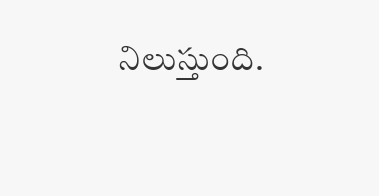నిలుస్తుంది.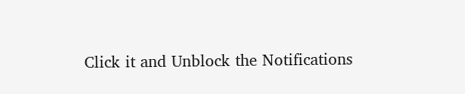Click it and Unblock the Notifications